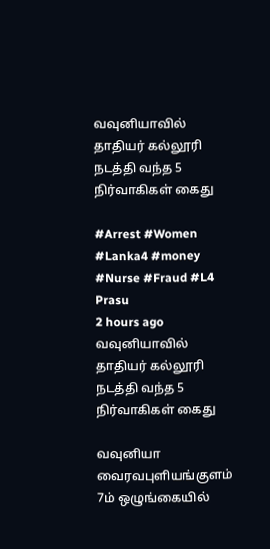வவுனியாவில் தாதியர் கல்லூரி நடத்தி வந்த 5 நிர்வாகிகள் கைது

#Arrest #Women #Lanka4 #money #Nurse #Fraud #L4
Prasu
2 hours ago
வவுனியாவில் தாதியர் கல்லூரி நடத்தி வந்த 5 நிர்வாகிகள் கைது

வவுனியா வைரவபுளியங்குளம் 7ம் ஒழுங்கையில்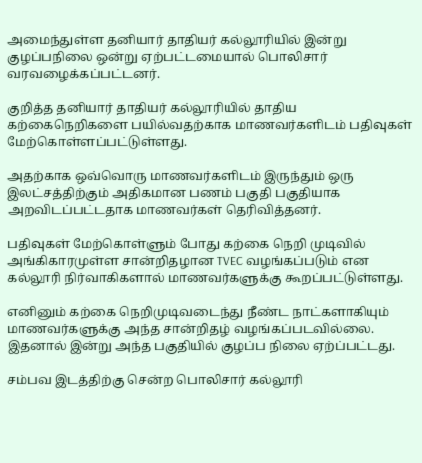அமைந்துள்ள தனியார் தாதியர் கல்லூரியில் இன்று குழப்பநிலை ஒன்று ஏற்பட்டமையால் பொலிசார் வரவழைக்கப்பட்டனர்.

குறித்த தனியார் தாதியர் கல்லூரியில் தாதிய கற்கைநெறிகளை பயில்வதற்காக மாணவர்களிடம் பதிவுகள் மேற்கொள்ளப்பட்டுள்ளது.

அதற்காக ஒவ்வொரு மாணவர்களிடம் இருந்தும் ஒரு இலட்சத்திற்கும் அதிகமான பணம் பகுதி பகுதியாக அறவிடப்பட்டதாக மாணவர்கள் தெரிவித்தனர்.

பதிவுகள் மேற்கொள்ளும் போது கற்கை நெறி முடிவில் அங்கிகாரமுள்ள சான்றிதழான TVEC வழங்கப்படும் என கல்லூரி நிர்வாகிகளால் மாணவர்களுக்கு கூறப்பட்டுள்ளது.

எனினும் கற்கை நெறிமுடிவடைந்து நீண்ட நாட்களாகியும் மாணவர்களுக்கு அந்த சான்றிதழ் வழங்கப்படவில்லை. இதனால் இன்று அந்த பகுதியில் குழப்ப நிலை ஏற்ப்பட்டது.

சம்பவ இடத்திற்கு சென்ற பொலிசார் கல்லூரி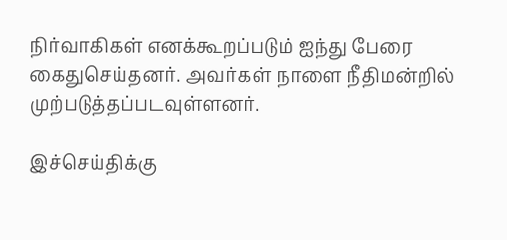நிர்வாகிகள் எனக்கூறப்படும் ஐந்து பேரை கைதுசெய்தனர். அவர்கள் நாளை நீதிமன்றில் முற்படுத்தப்படவுள்ளனர்.

இச்செய்திக்கு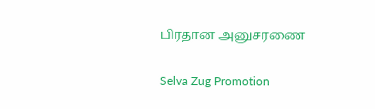பிரதான அனுசரணை

Selva Zug Promotion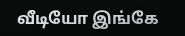வீடியோ இங்கே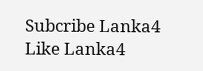Subcribe Lanka4
Like Lanka4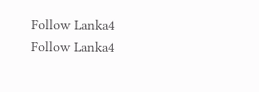Follow Lanka4
Follow Lanka4